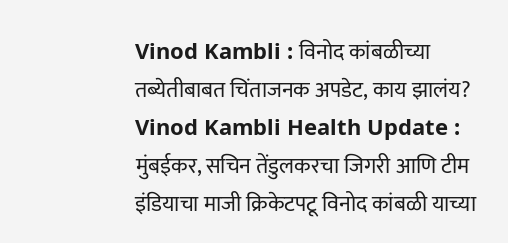Vinod Kambli : विनोद कांबळीच्या तब्येतीबाबत चिंताजनक अपडेट, काय झालंय?
Vinod Kambli Health Update : मुंबईकर, सचिन तेंडुलकरचा जिगरी आणि टीम इंडियाचा माजी क्रिकेटपटू विनोद कांबळी याच्या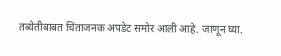तब्येतीबाबत चिंताजनक अपडेट समोर आली आहे. जाणून घ्या.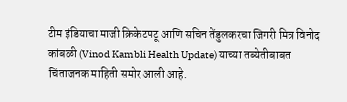टीम इंडियाचा माजी क्रिकेटपटू आणि सचिन तेंडुलकरचा जिगरी मित्र विनोद कांबळी (Vinod Kambli Health Update) याच्या तब्येतीबाबत चिंताजनक माहिती समोर आली आहे.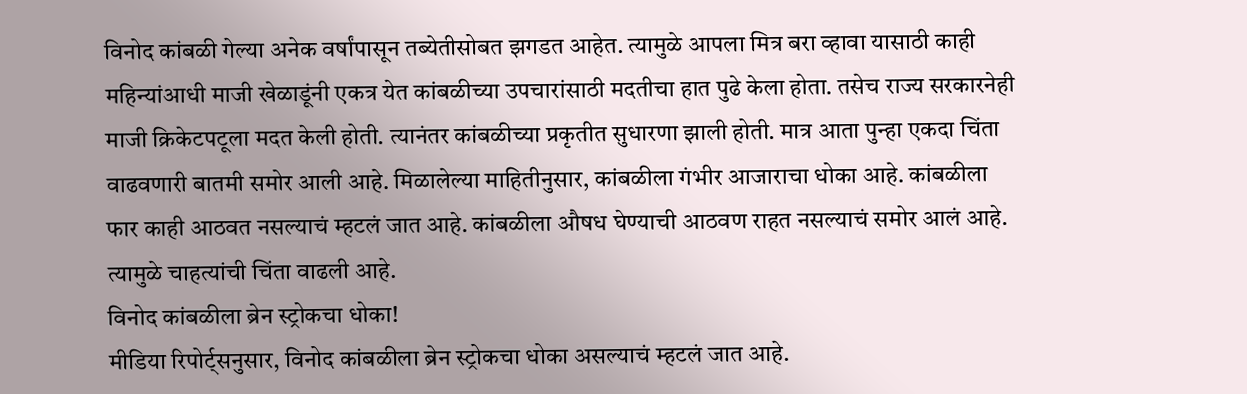विनोद कांबळी गेल्या अनेक वर्षांपासून तब्येतीसोबत झगडत आहेत. त्यामुळे आपला मित्र बरा व्हावा यासाठी काही महिन्यांआधी माजी खेळाडूंनी एकत्र येत कांबळीच्या उपचारांसाठी मदतीचा हात पुढे केला होता. तसेच राज्य सरकारनेही माजी क्रिकेटपटूला मदत केली होती. त्यानंतर कांबळीच्या प्रकृतीत सुधारणा झाली होती. मात्र आता पुन्हा एकदा चिंता वाढवणारी बातमी समोर आली आहे. मिळालेल्या माहितीनुसार, कांबळीला गंभीर आजाराचा धोका आहे. कांबळीला फार काही आठवत नसल्याचं म्हटलं जात आहे. कांबळीला औषध घेण्याची आठवण राहत नसल्याचं समोर आलं आहे. त्यामुळे चाहत्यांची चिंता वाढली आहे.
विनोद कांबळीला ब्रेन स्ट्रोकचा धोका!
मीडिया रिपोर्ट्सनुसार, विनोद कांबळीला ब्रेन स्ट्रोकचा धोका असल्याचं म्हटलं जात आहे.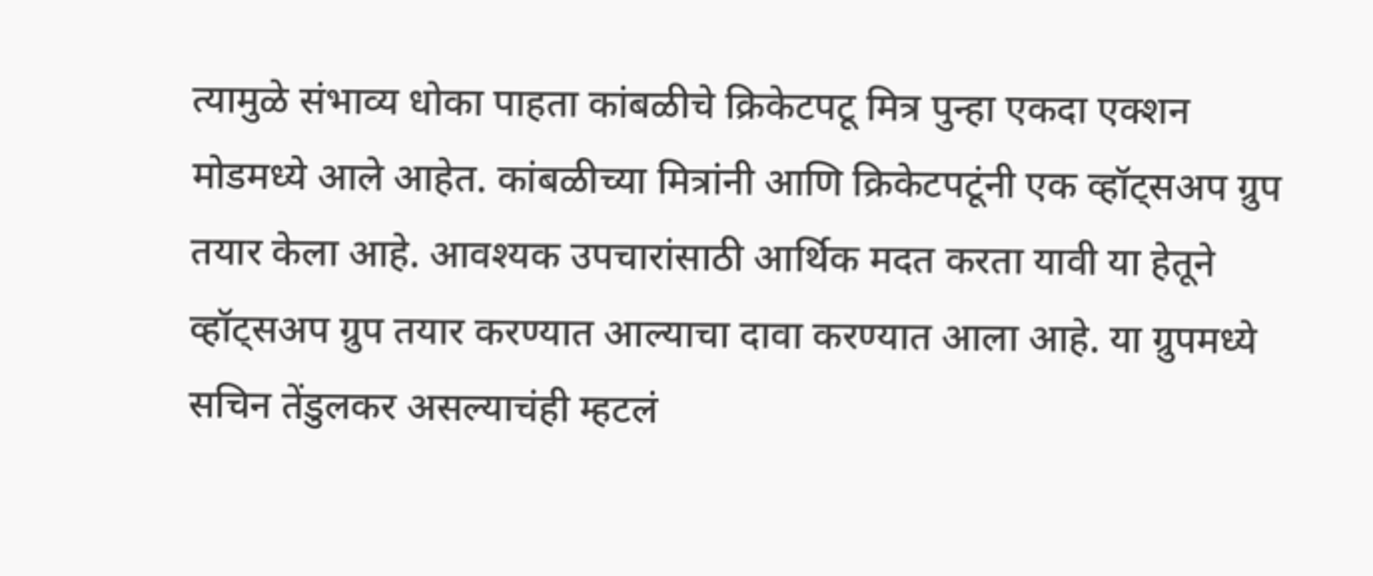त्यामुळे संभाव्य धोका पाहता कांबळीचे क्रिकेटपटू मित्र पुन्हा एकदा एक्शन मोडमध्ये आले आहेत. कांबळीच्या मित्रांनी आणि क्रिकेटपटूंनी एक व्हॉट्सअप ग्रुप तयार केला आहे. आवश्यक उपचारांसाठी आर्थिक मदत करता यावी या हेतूने व्हॉट्सअप ग्रुप तयार करण्यात आल्याचा दावा करण्यात आला आहे. या ग्रुपमध्ये सचिन तेंडुलकर असल्याचंही म्हटलं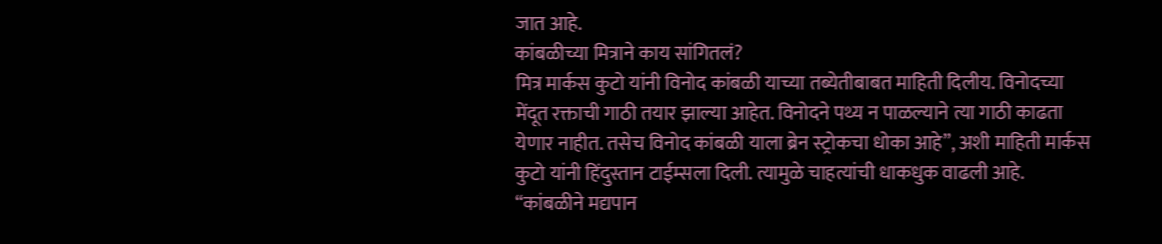जात आहे.
कांबळीच्या मित्राने काय सांगितलं?
मित्र मार्कस कुटो यांनी विनोद कांबळी याच्या तब्येतीबाबत माहिती दिलीय. विनोदच्या मेंदूत रक्ताची गाठी तयार झाल्या आहेत. विनोदने पथ्य न पाळल्याने त्या गाठी काढता येणार नाहीत. तसेच विनोद कांबळी याला ब्रेन स्ट्रोकचा धोका आहे”, अशी माहिती मार्कस कुटो यांनी हिंदुस्तान टाईम्सला दिली. त्यामुळे चाहत्यांची धाकधुक वाढली आहे.
“कांबळीने मद्यपान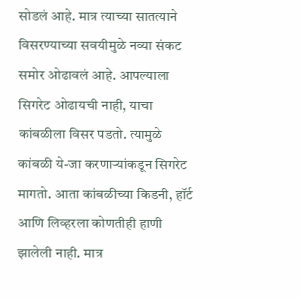सोडलं आहे. मात्र त्याच्या सातत्याने विसरण्याच्या सवयीमुळे नव्या संकट समोर ओढावलं आहे. आपल्याला सिगरेट ओढायची नाही, याचा कांबळीला विसर पडतो. त्यामुळे कांबळी ये-जा करणाऱ्यांकडून सिगरेट मागतो. आता कांबळीच्या किडनी, हॉर्ट आणि लिव्हरला कोणतीही हाणी झालेली नाही. मात्र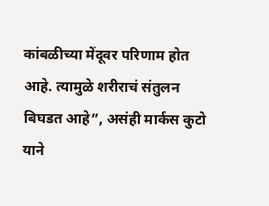कांबळीच्या मेंदूवर परिणाम होत आहे. त्यामुळे शरीराचं संतुलन बिघडत आहे”, असंही मार्कस कुटो याने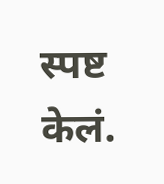स्पष्ट केलं.